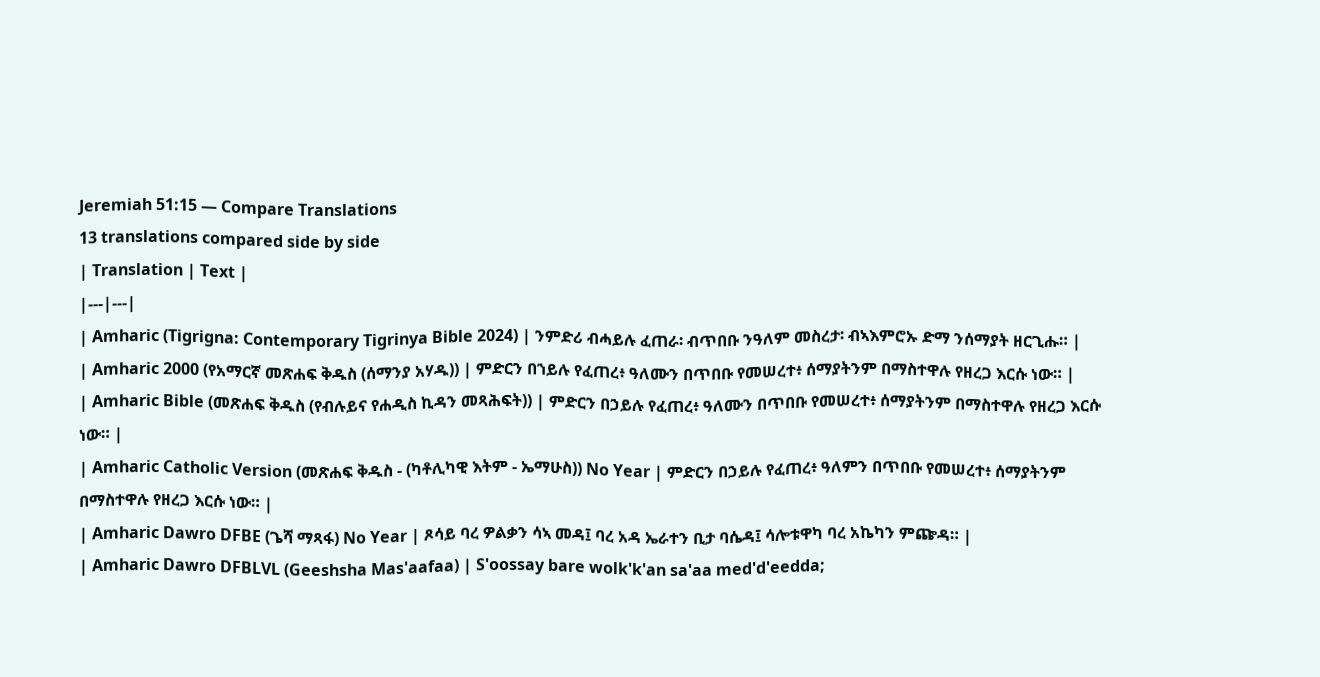Jeremiah 51:15 — Compare Translations
13 translations compared side by side
| Translation | Text |
|---|---|
| Amharic (Tigrigna: Contemporary Tigrinya Bible 2024) | ንምድሪ ብሓይሉ ፈጠራ፡ ብጥበቡ ንዓለም መስረታ፡ ብኣእምሮኡ ድማ ንሰማያት ዘርጊሑ። |
| Amharic 2000 (የአማርኛ መጽሐፍ ቅዱስ (ሰማንያ አሃዱ)) | ምድርን በኀይሉ የፈጠረ፥ ዓለሙን በጥበቡ የመሠረተ፥ ሰማያትንም በማስተዋሉ የዘረጋ እርሱ ነው። |
| Amharic Bible (መጽሐፍ ቅዱስ (የብሉይና የሐዲስ ኪዳን መጻሕፍት)) | ምድርን በኃይሉ የፈጠረ፥ ዓለሙን በጥበቡ የመሠረተ፥ ሰማያትንም በማስተዋሉ የዘረጋ እርሱ ነው። |
| Amharic Catholic Version (መጽሐፍ ቅዱስ - (ካቶሊካዊ እትም - ኤማሁስ)) No Year | ምድርን በኃይሉ የፈጠረ፥ ዓለምን በጥበቡ የመሠረተ፥ ሰማያትንም በማስተዋሉ የዘረጋ እርሱ ነው። |
| Amharic Dawro DFBE (ጌሻ ማጻፋ) No Year | ጾሳይ ባረ ዎልቃን ሳኣ መዳ፤ ባረ አዳ ኤራተን ቢታ ባሴዳ፤ ሳሎቱዋካ ባረ አኬካን ምጬዳ። |
| Amharic Dawro DFBLVL (Geeshsha Mas'aafaa) | S'oossay bare wolk'k'an sa'aa med'd'eedda;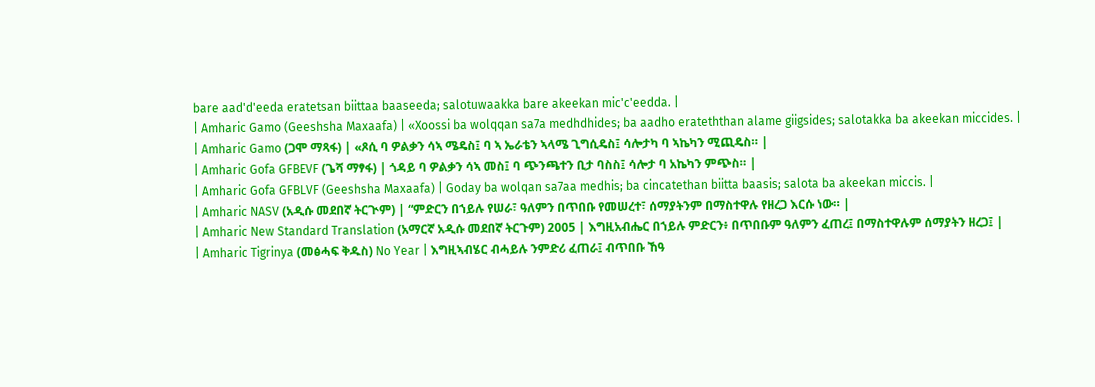bare aad'd'eeda eratetsan biittaa baaseeda; salotuwaakka bare akeekan mic'c'eedda. |
| Amharic Gamo (Geeshsha Maxaafa) | «Xoossi ba wolqqan sa7a medhdhides; ba aadho erateththan alame giigsides; salotakka ba akeekan miccides. |
| Amharic Gamo (ጋሞ ማጻፋ) | «ጾሲ ባ ዎልቃን ሳኣ ሜዴስ፤ ባ ኣ ኤራቴን ኣላሜ ጊግሲዴስ፤ ሳሎታካ ባ ኣኬካን ሚጪዴስ። |
| Amharic Gofa GFBEVF (ጌሻ ማፃፋ) | ጎዳይ ባ ዎልቃን ሳኣ መስ፤ ባ ጭንጫተን ቢታ ባስስ፤ ሳሎታ ባ አኬካን ምጭስ። |
| Amharic Gofa GFBLVF (Geeshsha Maxaafa) | Goday ba wolqan sa7aa medhis; ba cincatethan biitta baasis; salota ba akeekan miccis. |
| Amharic NASV (አዲሱ መደበኛ ትርጒም) | “ምድርን በኀይሉ የሠራ፣ ዓለምን በጥበቡ የመሠረተ፣ ሰማያትንም በማስተዋሉ የዘረጋ እርሱ ነው። |
| Amharic New Standard Translation (አማርኛ አዲሱ መደበኛ ትርጉም) 2005 | እግዚአብሔር በኀይሉ ምድርን፥ በጥበቡም ዓለምን ፈጠረ፤ በማስተዋሉም ሰማያትን ዘረጋ፤ |
| Amharic Tigrinya (መፅሓፍ ቅዱስ) No Year | እግዚኣብሄር ብሓይሉ ንምድሪ ፈጠራ፤ ብጥበቡ ኸዓ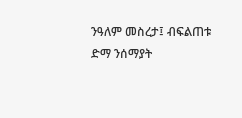ንዓለም መስረታ፤ ብፍልጠቱ ድማ ንሰማያት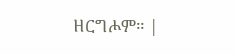ዘርግሖም። |